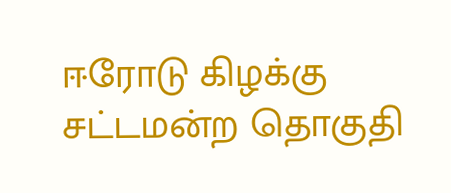ஈரோடு கிழக்கு சட்டமன்ற தொகுதி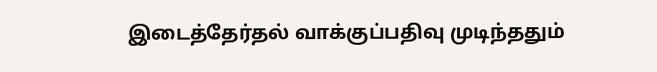இடைத்தேர்தல் வாக்குப்பதிவு முடிந்ததும்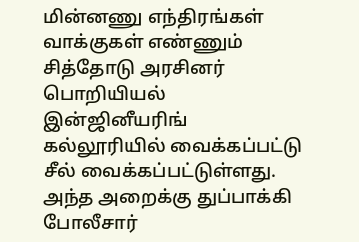மின்னணு எந்திரங்கள் வாக்குகள் எண்ணும் சித்தோடு அரசினர் பொறியியல் இன்ஜினீயரிங் கல்லூரியில் வைக்கப்பட்டு சீல் வைக்கப்பட்டுள்ளது. அந்த அறைக்கு துப்பாக்கி போலீசார்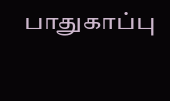பாதுகாப்பு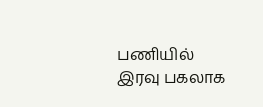பணியில் இரவு பகலாக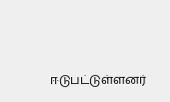ஈடுபட்டுள்ளனர்